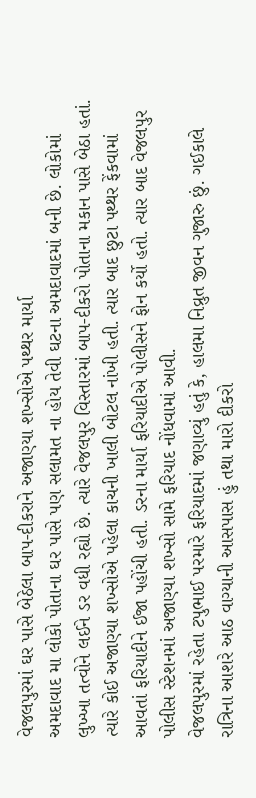વેજલપુરમાં ઘર પાસે બેઠેલા બાપ-દીકરાને અજાણ્યા શખ્સોએ પથ્થર માર્યા
અમદાવાદ મા લોકો પોતાના ઘર પાસે પણ સલામત ના હોય તેવી ઘટના અમદાવાદમાં બની છે. લોકોમાં લુખ્ખા તત્વોને લઈને ડર વધી રહ્યો છે. ત્યારે વેજલપુર વિસ્તારમાં બાપ-દીકરો પોતાના મકાન પાસે બેઠા હતાં. ત્યારે કોઈ અજાણ્યા શખ્સોએ પહેલા કાચની ખાલી બોટલ નાંખી હતી. ત્યાર બાદ છુટા પથ્થર ફેંકવામાં આવતાં ફરિયાદીને ઈજા પહોંચી હતી. ડરના માર્યા ફરિયાદીએ પોલીસને ફોન કર્યો હતો. ત્યાર બાદ વેજલપુર પોલીસ સ્ટેશનમાં અજાણ્યા શખ્સો સામે ફરિયાદ નોંધવામાં આવી.
વેજલપુરમાં રહેતા ટપુભાઈ પરમારે ફરિયાદમાં જણાવ્યું હતું કે, હાલમા નિવ્રુત જીવન ગુજારુ છું. ગઈકાલે રાત્રિના આશરે આઠ વાગ્યાની આસપાસ હું તથા મારો દીકરો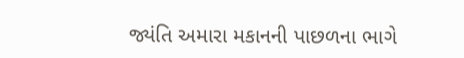જ્યંતિ અમારા મકાનની પાછળના ભાગે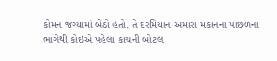કોમન જગ્યામાં બેઠો હતો. તે દરમિયાન અમારા મકાનના પાછળના ભાગેથી કોઇએ પહેલા કાચની બોટલ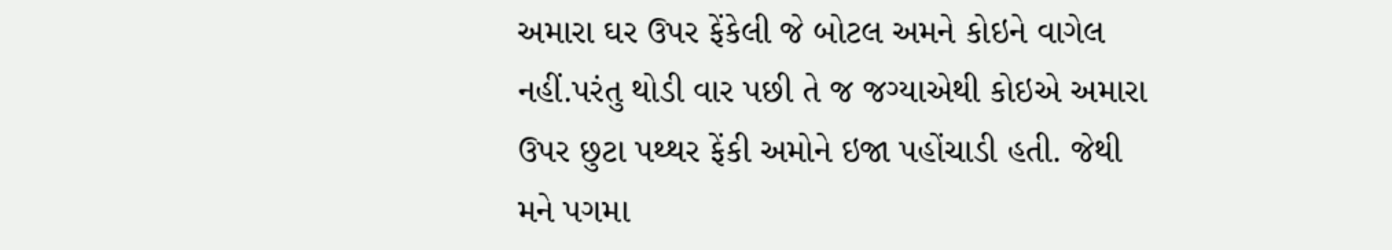અમારા ઘર ઉપર ફેંકેલી જે બોટલ અમને કોઇને વાગેલ નહીં.પરંતુ થોડી વાર પછી તે જ જગ્યાએથી કોઇએ અમારા ઉપર છુટા પથ્થર ફેંકી અમોને ઇજા પહોંચાડી હતી. જેથી મને પગમા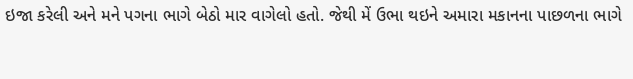ઇજા કરેલી અને મને પગના ભાગે બેઠો માર વાગેલો હતો. જેથી મેં ઉભા થઇને અમારા મકાનના પાછળના ભાગે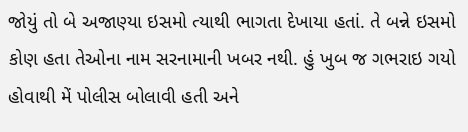જોયું તો બે અજાણ્યા ઇસમો ત્યાથી ભાગતા દેખાયા હતાં. તે બન્ને ઇસમો કોણ હતા તેઓના નામ સરનામાની ખબર નથી. હું ખુબ જ ગભરાઇ ગયો હોવાથી મેં પોલીસ બોલાવી હતી અને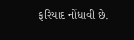ફરિયાદ નોંધાવી છે.